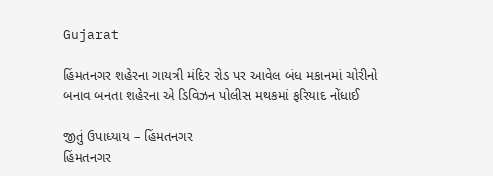Gujarat

હિંમતનગર શહેરના ગાયત્રી મંદિર રોડ પર આવેલ બંધ મકાનમાં ચોરીનો બનાવ બનતા શહેરના એ ડિવિઝન પોલીસ મથકમાં ફરિયાદ નોંધાઈ

જીતું ઉપાધ્યાય – હિંમતનગર
હિંમતનગર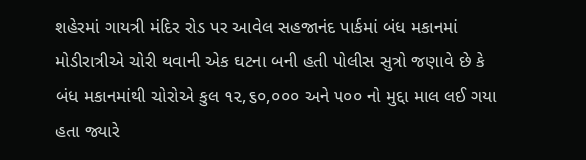શહેરમાં ગાયત્રી મંદિર રોડ પર આવેલ સહજાનંદ પાર્કમાં બંધ મકાનમાં મોડીરાત્રીએ ચોરી થવાની એક ઘટના બની હતી પોલીસ સુત્રો જણાવે છે કે બંધ મકાનમાંથી ચોરોએ કુલ ૧૨,૬૦,૦૦૦ અને ૫૦૦ નો મુદ્દા માલ લઈ ગયા હતા જ્યારે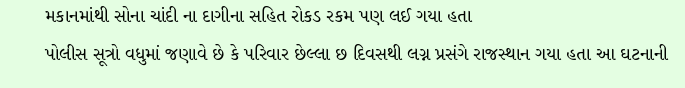મકાનમાંથી સોના ચાંદી ના દાગીના સહિત રોકડ રકમ પણ લઈ ગયા હતા
પોલીસ સૂત્રો વધુમાં જણાવે છે કે પરિવાર છેલ્લા છ દિવસથી લગ્ન પ્રસંગે રાજસ્થાન ગયા હતા આ ઘટનાની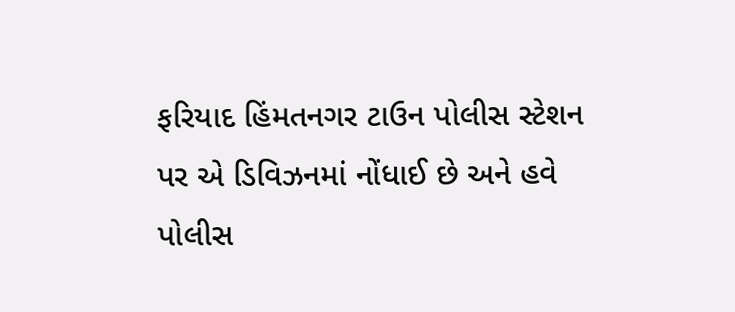ફરિયાદ હિંમતનગર ટાઉન પોલીસ સ્ટેશન પર એ ડિવિઝનમાં નોંધાઈ છે અને હવે પોલીસ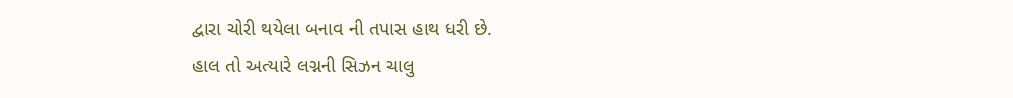દ્વારા ચોરી થયેલા બનાવ ની તપાસ હાથ ધરી છે.
હાલ તો અત્યારે લગ્નની સિઝન ચાલુ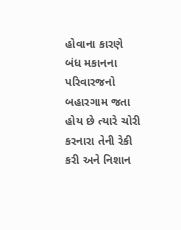હોવાના કારણે બંધ મકાનના પરિવારજનો બહારગામ જતા હોય છે ત્યારે ચોરી કરનારા તેની રેકી કરી અને નિશાન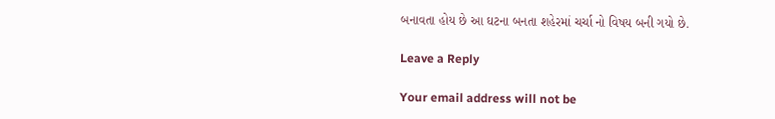બનાવતા હોય છે આ ઘટના બનતા શહેરમાં ચર્ચા નો વિષય બની ગયો છે.

Leave a Reply

Your email address will not be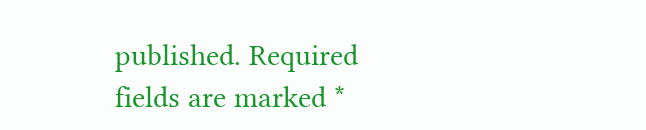published. Required fields are marked *